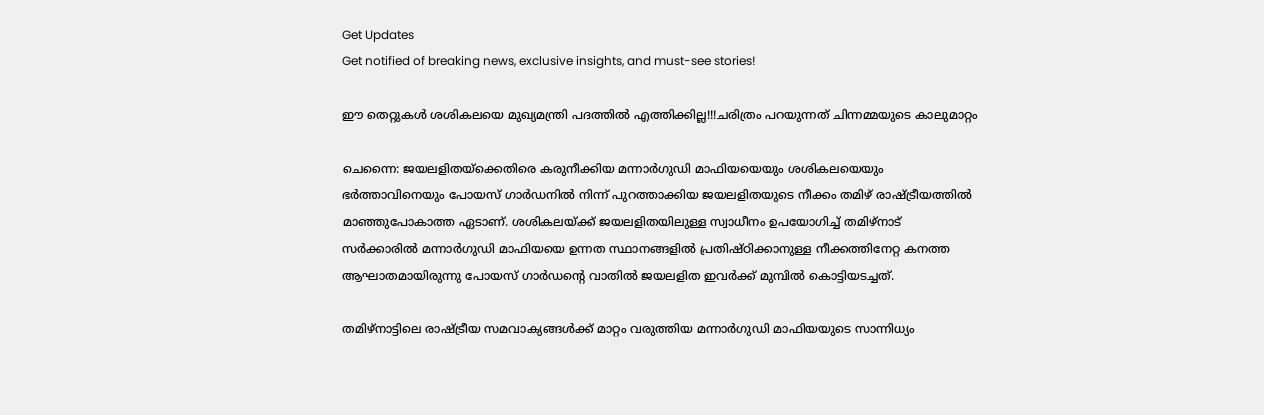Get Updates
Get notified of breaking news, exclusive insights, and must-see stories!

ഈ തെറ്റുകള്‍ ശശികലയെ മുഖ്യമന്ത്രി പദത്തില്‍ എത്തിക്കില്ല!!!ചരിത്രം പറയുന്നത് ചിന്നമ്മയുടെ കാലുമാറ്റം

ചെന്നൈ: ജയലളിതയ്‌ക്കെതിരെ കരുനീക്കിയ മന്നാര്‍ഗുഡി മാഫിയയെയും ശശികലയെയും ഭര്‍ത്താവിനെയും പോയസ് ഗാര്‍ഡനില്‍ നിന്ന് പുറത്താക്കിയ ജയലളിതയുടെ നീക്കം തമിഴ് രാഷ്ട്രീയത്തില്‍ മാഞ്ഞുപോകാത്ത ഏടാണ്. ശശികലയ്ക്ക് ജയലളിതയിലുള്ള സ്വാധീനം ഉപയോഗിച്ച് തമിഴ്‌നാട് സര്‍ക്കാരില്‍ മന്നാര്‍ഗുഡി മാഫിയയെ ഉന്നത സ്ഥാനങ്ങളില്‍ പ്രതിഷ്ഠിക്കാനുള്ള നീക്കത്തിനേറ്റ കനത്ത ആഘാതമായിരുന്നു പോയസ് ഗാര്‍ഡന്റെ വാതില്‍ ജയലളിത ഇവര്‍ക്ക് മുമ്പില്‍ കൊട്ടിയടച്ചത്.

തമിഴ്‌നാട്ടിലെ രാഷ്ട്രീയ സമവാക്യങ്ങള്‍ക്ക് മാറ്റം വരുത്തിയ മന്നാര്‍ഗുഡി മാഫിയയുടെ സാന്നിധ്യം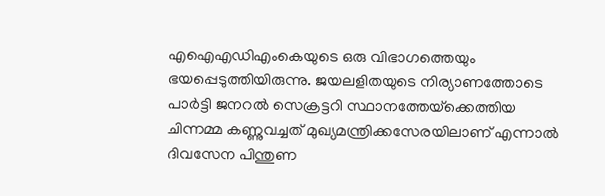എഐഎഡിഎംകെയുടെ ഒരു വിഭാഗത്തെയും ഭയപ്പെടുത്തിയിരുന്നു. ജയലളിതയുടെ നിര്യാണത്തോടെ പാര്‍ട്ടി ജനറല്‍ സെക്രട്ടറി സ്ഥാനത്തേയ്‌ക്കെത്തിയ ചിന്നമ്മ കണ്ണുവച്ചത് മുഖ്യമന്ത്രിക്കസേരയിലാണ് എന്നാല്‍ ദിവസേന പിന്തുണ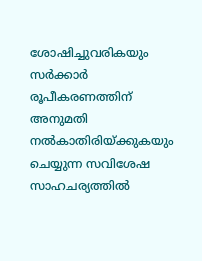ശോഷിച്ചുവരികയും സര്‍ക്കാര്‍ രൂപീകരണത്തിന് അനുമതി നല്‍കാതിരിയ്ക്കുകയും ചെയ്യുന്ന സവിശേഷ സാഹചര്യത്തില്‍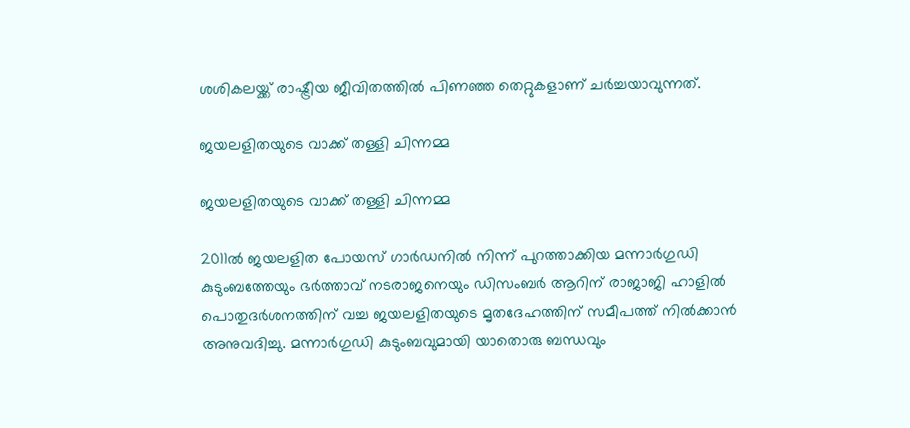ശശികലയ്ക്ക് രാഷ്ട്രീയ ജീവിതത്തില്‍ പിണഞ്ഞ തെറ്റുകളാണ് ചര്‍ച്ചയാവുന്നത്.

ജയലളിതയുടെ വാക്ക് തള്ളി ചിന്നമ്മ

ജയലളിതയുടെ വാക്ക് തള്ളി ചിന്നമ്മ

2011ല്‍ ജയലളിത പോയസ് ഗാര്‍ഡനില്‍ നിന്ന് പുറത്താക്കിയ മന്നാര്‍ഗുഡി കുടുംബത്തേയും ഭര്‍ത്താവ് നടരാജനെയും ഡിസംബര്‍ ആറിന് രാജാജി ഹാളില്‍ പൊതുദര്‍ശനത്തിന് വച്ച ജയലളിതയുടെ മൃതദേഹത്തിന് സമീപത്ത് നില്‍ക്കാന്‍ അനുവദിച്ചു. മന്നാര്‍ഗുഡി കുടുംബവുമായി യാതൊരു ബന്ധവും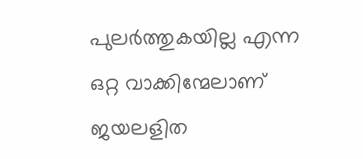പുലര്‍ത്തുകയില്ല എന്ന ഒറ്റ വാക്കിന്മേലാണ് ജയലളിത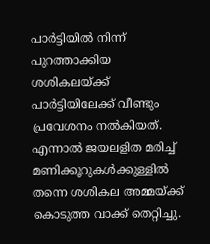പാര്‍ട്ടിയില്‍ നിന്ന് പുറത്താക്കിയ ശശികലയ്ക്ക് പാര്‍ട്ടിയിലേക്ക് വീണ്ടും പ്രവേശനം നല്‍കിയത്. എന്നാല്‍ ജയലളിത മരിച്ച് മണിക്കൂറുകള്‍ക്കുള്ളില്‍ തന്നെ ശശികല അമ്മയ്ക്ക് കൊടുത്ത വാക്ക് തെറ്റിച്ചു.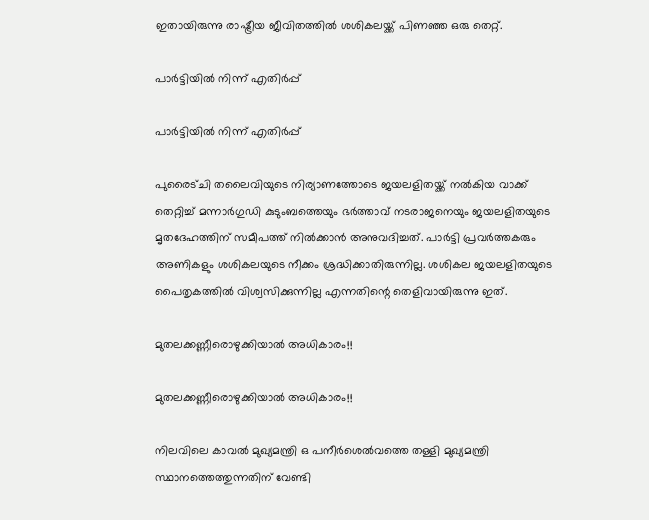ഇതായിരുന്നു രാഷ്ട്രീയ ജീവിതത്തില്‍ ശശികലയ്ക്ക് പിണഞ്ഞ ഒരു തെറ്റ്.

പാര്‍ട്ടിയില്‍ നിന്ന് എതിര്‍പ്പ്

പാര്‍ട്ടിയില്‍ നിന്ന് എതിര്‍പ്പ്

പുരൈട്ചി തലൈവിയുടെ നിര്യാണത്തോടെ ജയലളിതയ്ക്ക് നല്‍കിയ വാക്ക് തെറ്റിച്ച് മന്നാര്‍ഗുഡി കുടുംബത്തെയും ഭര്‍ത്താവ് നടരാജനെയും ജയലളിതയുടെ മൃതദേഹത്തിന് സമീപത്ത് നില്‍ക്കാന്‍ അനുവദിച്ചത്. പാര്‍ട്ടി പ്രവര്‍ത്തകരും അണികളും ശശികലയുടെ നീക്കം ശ്രദ്ധിക്കാതിരുന്നില്ല. ശശികല ജയലളിതയുടെ പൈതൃകത്തില്‍ വിശ്വസിക്കുന്നില്ല എന്നതിന്റെ തെളിവായിരുന്നു ഇത്.

മുതലക്കണ്ണീരൊഴുക്കിയാല്‍ അധികാരം!!

മുതലക്കണ്ണീരൊഴുക്കിയാല്‍ അധികാരം!!

നിലവിലെ കാവല്‍ മുഖ്യമന്ത്രി ഒ പനീര്‍ശെല്‍വത്തെ തള്ളി മുഖ്യമന്ത്രി സ്ഥാനത്തെത്തുന്നതിന് വേണ്ടി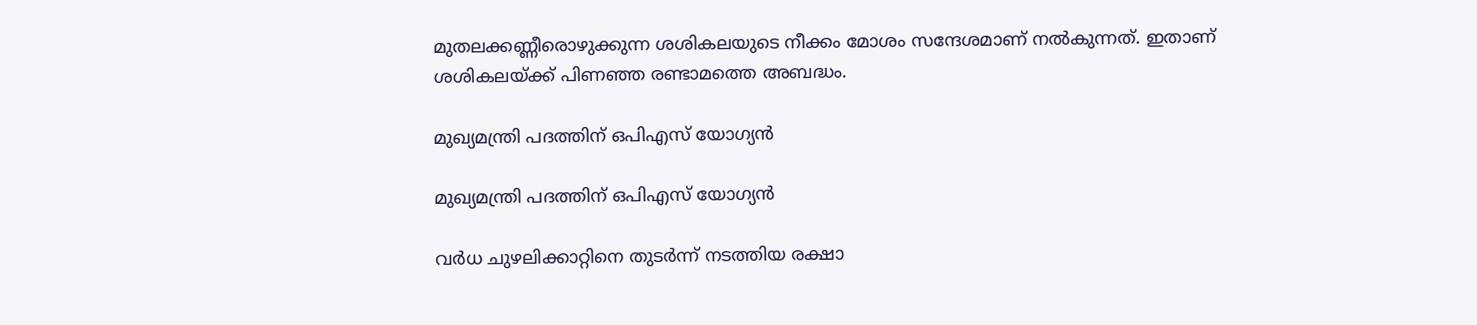മുതലക്കണ്ണീരൊഴുക്കുന്ന ശശികലയുടെ നീക്കം മോശം സന്ദേശമാണ് നല്‍കുന്നത്. ഇതാണ് ശശികലയ്ക്ക് പിണഞ്ഞ രണ്ടാമത്തെ അബദ്ധം.

മുഖ്യമന്ത്രി പദത്തിന് ഒപിഎസ് യോഗ്യന്‍

മുഖ്യമന്ത്രി പദത്തിന് ഒപിഎസ് യോഗ്യന്‍

വര്‍ധ ചുഴലിക്കാറ്റിനെ തുടര്‍ന്ന് നടത്തിയ രക്ഷാ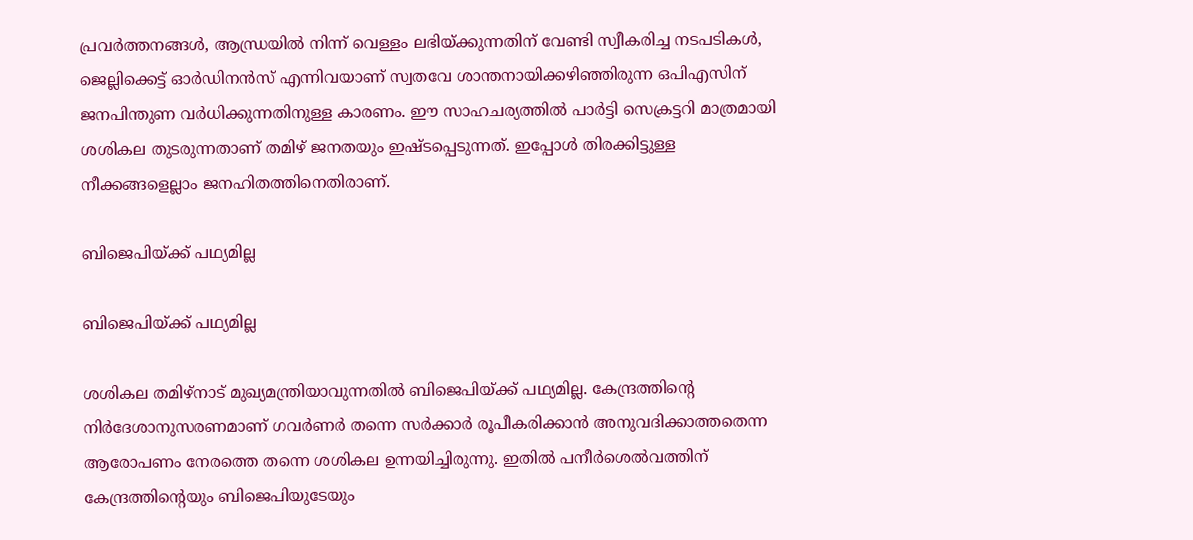പ്രവര്‍ത്തനങ്ങള്‍, ആന്ധ്രയില്‍ നിന്ന് വെള്ളം ലഭിയ്ക്കുന്നതിന് വേണ്ടി സ്വീകരിച്ച നടപടികള്‍, ജെല്ലിക്കെട്ട് ഓര്‍ഡിനന്‍സ് എന്നിവയാണ് സ്വതവേ ശാന്തനായിക്കഴിഞ്ഞിരുന്ന ഒപിഎസിന് ജനപിന്തുണ വര്‍ധിക്കുന്നതിനുള്ള കാരണം. ഈ സാഹചര്യത്തില്‍ പാര്‍ട്ടി സെക്രട്ടറി മാത്രമായി ശശികല തുടരുന്നതാണ് തമിഴ് ജനതയും ഇഷ്ടപ്പെടുന്നത്. ഇപ്പോള്‍ തിരക്കിട്ടുള്ള നീക്കങ്ങളെല്ലാം ജനഹിതത്തിനെതിരാണ്.

ബിജെപിയ്ക്ക് പഥ്യമില്ല

ബിജെപിയ്ക്ക് പഥ്യമില്ല

ശശികല തമിഴ്‌നാട് മുഖ്യമന്ത്രിയാവുന്നതില്‍ ബിജെപിയ്ക്ക് പഥ്യമില്ല. കേന്ദ്രത്തിന്റെ നിര്‍ദേശാനുസരണമാണ് ഗവര്‍ണര്‍ തന്നെ സര്‍ക്കാര്‍ രൂപീകരിക്കാന്‍ അനുവദിക്കാത്തതെന്ന ആരോപണം നേരത്തെ തന്നെ ശശികല ഉന്നയിച്ചിരുന്നു. ഇതില്‍ പനീര്‍ശെല്‍വത്തിന് കേന്ദ്രത്തിന്റെയും ബിജെപിയുടേയും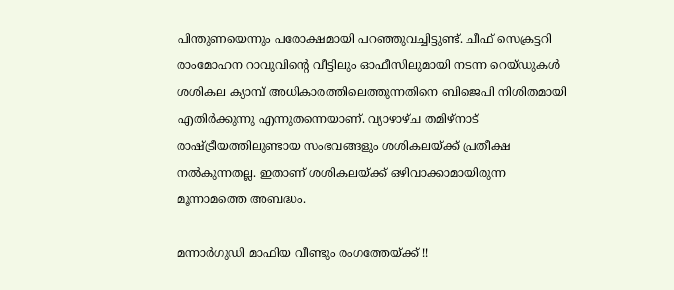പിന്തുണയെന്നും പരോക്ഷമായി പറഞ്ഞുവച്ചിട്ടുണ്ട്. ചീഫ് സെക്രട്ടറി രാംമോഹന റാവുവിന്റെ വീട്ടിലും ഓഫീസിലുമായി നടന്ന റെയ്ഡുകള്‍ ശശികല ക്യാമ്പ് അധികാരത്തിലെത്തുന്നതിനെ ബിജെപി നിശിതമായി എതിര്‍ക്കുന്നു എന്നുതന്നെയാണ്. വ്യാഴാഴ്ച തമിഴ്‌നാട് രാഷ്ട്രീയത്തിലുണ്ടായ സംഭവങ്ങളും ശശികലയ്ക്ക് പ്രതീക്ഷ നല്‍കുന്നതല്ല. ഇതാണ് ശശികലയ്ക്ക് ഒഴിവാക്കാമായിരുന്ന മൂന്നാമത്തെ അബദ്ധം.

മന്നാര്‍ഗുഡി മാഫിയ വീണ്ടും രംഗത്തേയ്ക്ക് !!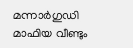മന്നാര്‍ഗുഡി മാഫിയ വീണ്ടും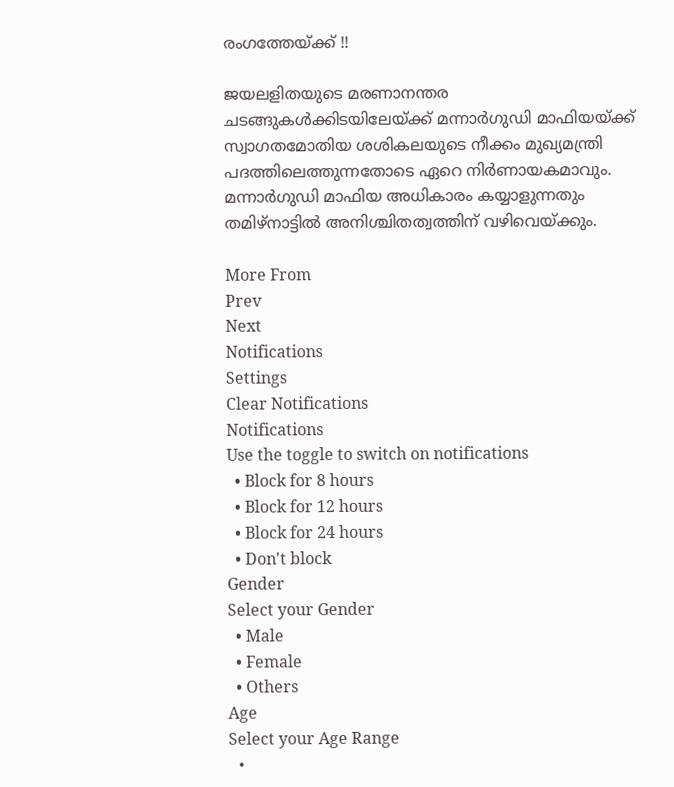രംഗത്തേയ്ക്ക് !!

ജയലളിതയുടെ മരണാനന്തര ചടങ്ങുകള്‍ക്കിടയിലേയ്ക്ക് മന്നാര്‍ഗുഡി മാഫിയയ്ക്ക് സ്വാഗതമോതിയ ശശികലയുടെ നീക്കം മുഖ്യമന്ത്രി പദത്തിലെത്തുന്നതോടെ ഏറെ നിര്‍ണായകമാവും. മന്നാര്‍ഗുഡി മാഫിയ അധികാരം കയ്യാളുന്നതും തമിഴ്‌നാട്ടില്‍ അനിശ്ചിതത്വത്തിന് വഴിവെയ്ക്കും.

More From
Prev
Next
Notifications
Settings
Clear Notifications
Notifications
Use the toggle to switch on notifications
  • Block for 8 hours
  • Block for 12 hours
  • Block for 24 hours
  • Don't block
Gender
Select your Gender
  • Male
  • Female
  • Others
Age
Select your Age Range
  •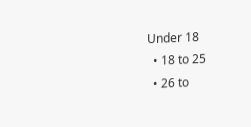Under 18
  • 18 to 25
  • 26 to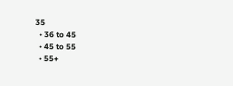35
  • 36 to 45
  • 45 to 55
  • 55+